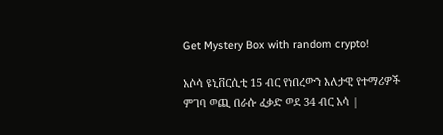Get Mystery Box with random crypto!

አሶሳ ዩኒቨርሲቲ 15 ብር የነበረውን እለታዊ የተማሪዎች ምገባ ወጪ በራሱ ፈቃድ ወደ 34 ብር አሳ |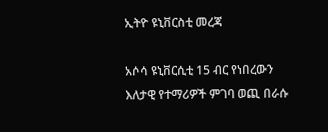ኢትዮ ዩኒቨርስቲ መረጃ

አሶሳ ዩኒቨርሲቲ 15 ብር የነበረውን እለታዊ የተማሪዎች ምገባ ወጪ በራሱ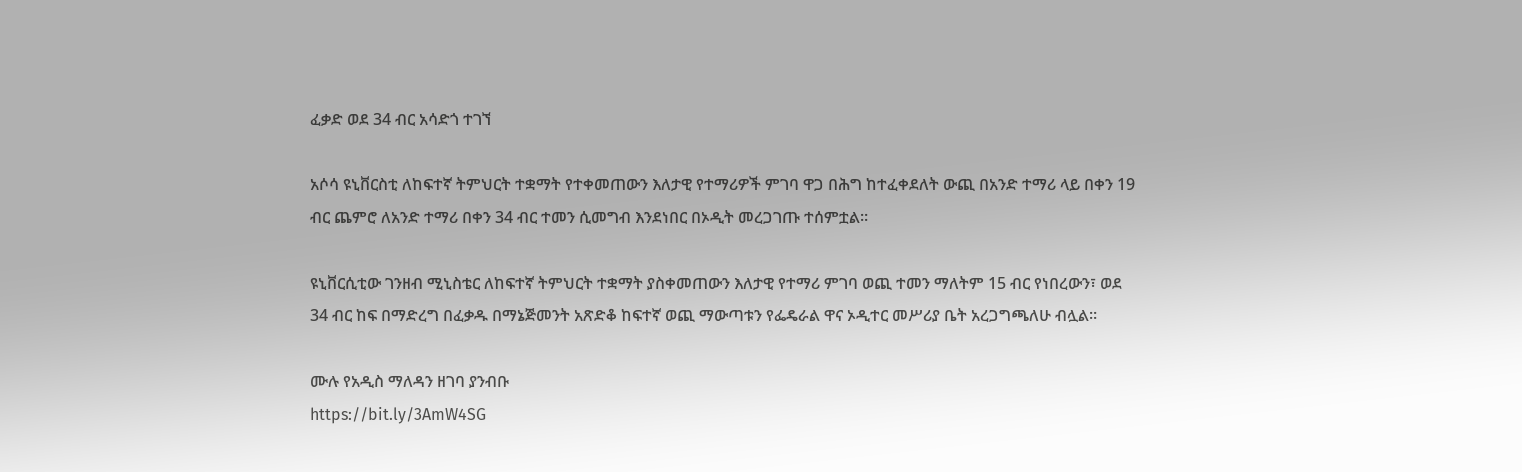ፈቃድ ወደ 34 ብር አሳድጎ ተገኘ

አሶሳ ዩኒቨርስቲ ለከፍተኛ ትምህርት ተቋማት የተቀመጠውን እለታዊ የተማሪዎች ምገባ ዋጋ በሕግ ከተፈቀደለት ውጪ በአንድ ተማሪ ላይ በቀን 19 ብር ጨምሮ ለአንድ ተማሪ በቀን 34 ብር ተመን ሲመግብ እንደነበር በኦዲት መረጋገጡ ተሰምቷል።

ዩኒቨርሲቲው ገንዘብ ሚኒስቴር ለከፍተኛ ትምህርት ተቋማት ያስቀመጠውን እለታዊ የተማሪ ምገባ ወጪ ተመን ማለትም 15 ብር የነበረውን፣ ወደ 34 ብር ከፍ በማድረግ በፈቃዱ በማኔጅመንት አጽድቆ ከፍተኛ ወጪ ማውጣቱን የፌዴራል ዋና ኦዲተር መሥሪያ ቤት አረጋግጫለሁ ብሏል።

ሙሉ የአዲስ ማለዳን ዘገባ ያንብቡ
https://bit.ly/3AmW4SG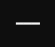━━━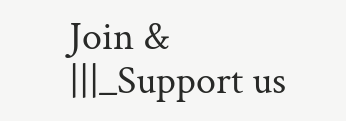Join &
|||_Support us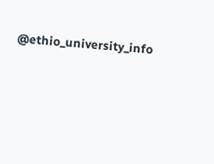@ethio_university_info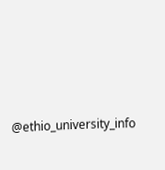@ethio_university_info